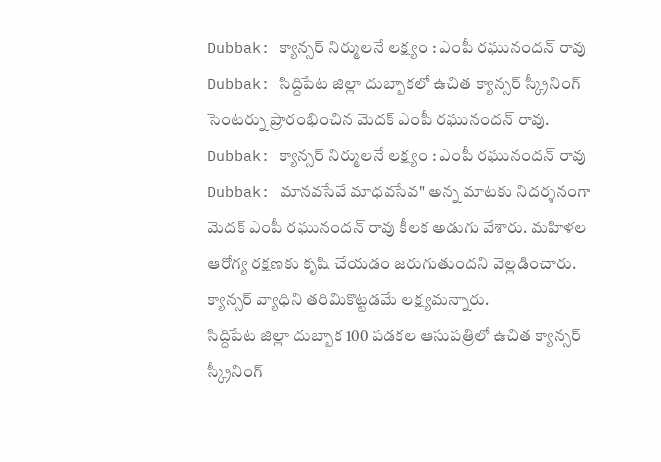Dubbak: క్యాన్సర్ నిర్ములనే లక్ష్యం : ఎంపీ రఘునందన్ రావు
Dubbak: సిద్దిపేట జిల్లా దుబ్బాకలో ఉచిత క్యాన్సర్ స్క్రీనింగ్ సెంటర్ను ప్రారంభించిన మెదక్ ఎంపీ రఘునందన్ రావు.
Dubbak: క్యాన్సర్ నిర్ములనే లక్ష్యం : ఎంపీ రఘునందన్ రావు
Dubbak: మానవసేవే మాధవసేవ" అన్న మాటకు నిదర్శనంగా మెదక్ ఎంపీ రఘునందన్ రావు కీలక అడుగు వేశారు. మహిళల ఆరోగ్య రక్షణకు కృషి చేయడం జరుగుతుందని వెల్లడించారు. క్యాన్సర్ వ్యాధిని తరిమికొట్టడమే లక్ష్యమన్నారు.
సిద్దిపేట జిల్లా దుబ్బాక 100 పడకల ఆసుపత్రిలో ఉచిత క్యాన్సర్ స్క్రీనింగ్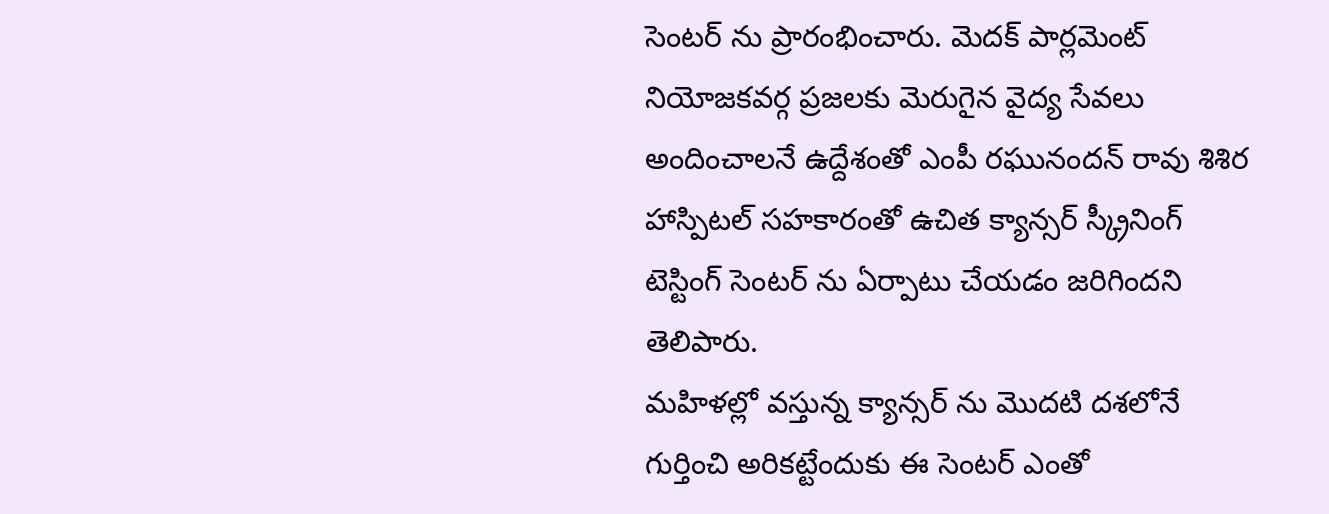సెంటర్ ను ప్రారంభించారు. మెదక్ పార్లమెంట్ నియోజకవర్గ ప్రజలకు మెరుగైన వైద్య సేవలు అందించాలనే ఉద్దేశంతో ఎంపీ రఘునందన్ రావు శిశిర హాస్పిటల్ సహకారంతో ఉచిత క్యాన్సర్ స్క్రీనింగ్ టెస్టింగ్ సెంటర్ ను ఏర్పాటు చేయడం జరిగిందని తెలిపారు.
మహిళల్లో వస్తున్న క్యాన్సర్ ను మొదటి దశలోనే గుర్తించి అరికట్టేందుకు ఈ సెంటర్ ఎంతో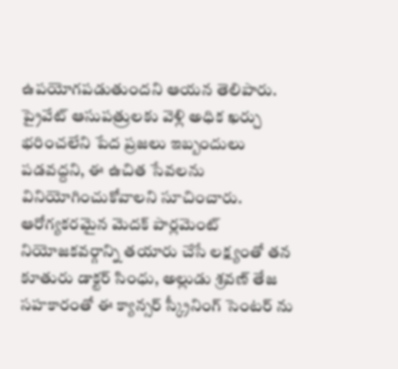ఉపయోగపడుతుందని ఆయన తెలిపారు. ప్రైవేట్ ఆసుపత్రులకు వెళ్లి అధిక ఖర్చు భరించలేని పేద ప్రజలు ఇబ్బందులు పడవద్దని, ఈ ఉచిత సేవలను వినియోగించుకోవాలని సూచించారు. ఆరోగ్యకరమైన మెదక్ పార్లమెంట్ నియోజకవర్గాన్ని తయారు చేసే లక్ష్యంతో తన కూతురు డాక్టర్ సింధు, అల్లుడు శ్రవణ్ తేజ సహకారంతో ఈ క్యాన్సర్ స్క్రీనింగ్ సెంటర్ ను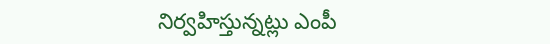నిర్వహిస్తున్నట్లు ఎంపీ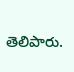తెలిపారు.